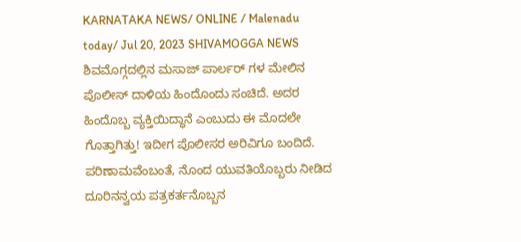KARNATAKA NEWS/ ONLINE / Malenadu today/ Jul 20, 2023 SHIVAMOGGA NEWS
ಶಿವಮೊಗ್ಗದಲ್ಲಿನ ಮಸಾಜ್ ಪಾರ್ಲರ್ ಗಳ ಮೇಲಿನ ಪೊಲೀಸ್ ದಾಳಿಯ ಹಿಂದೊಂದು ಸಂಚಿದೆ. ಅದರ ಹಿಂದೊಬ್ಬ ವ್ಯಕ್ತಿಯಿದ್ಧಾನೆ ಎಂಬುದು ಈ ಮೊದಲೇ ಗೊತ್ತಾಗಿತ್ತು! ಇದೀಗ ಪೊಲೀಸರ ಅರಿವಿಗೂ ಬಂದಿದೆ. ಪರಿಣಾಮವೆಂಬಂತೆ, ನೊಂದ ಯುವತಿಯೊಬ್ಬರು ನೀಡಿದ ದೂರಿನನ್ವಯ ಪತ್ರಕರ್ತನೊಬ್ಬನ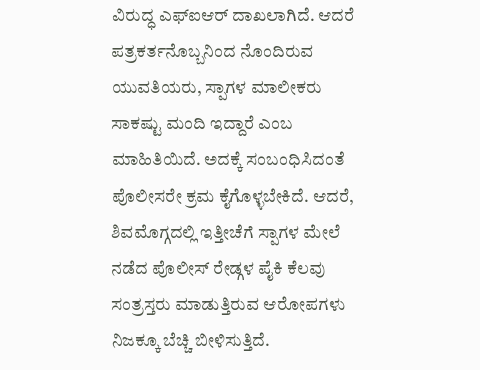ವಿರುದ್ಧ ಎಫ್ಐಆರ್ ದಾಖಲಾಗಿದೆ. ಆದರೆ ಪತ್ರಕರ್ತನೊಬ್ಬನಿಂದ ನೊಂದಿರುವ ಯುವತಿಯರು, ಸ್ಪಾಗಳ ಮಾಲೀಕರು ಸಾಕಷ್ಟು ಮಂದಿ ಇದ್ದಾರೆ ಎಂಬ ಮಾಹಿತಿಯಿದೆ. ಅದಕ್ಕೆ ಸಂಬಂಧಿಸಿದಂತೆ ಪೊಲೀಸರೇ ಕ್ರಮ ಕೈಗೊಳ್ಳಬೇಕಿದೆ. ಆದರೆ, ಶಿವಮೊಗ್ಗದಲ್ಲಿ ಇತ್ತೀಚೆಗೆ ಸ್ಪಾಗಳ ಮೇಲೆ ನಡೆದ ಪೊಲೀಸ್ ರೇಡ್ಗಳ ಪೈಕಿ ಕೆಲವು ಸಂತ್ರಸ್ತರು ಮಾಡುತ್ತಿರುವ ಆರೋಪಗಳು ನಿಜಕ್ಕೂ ಬೆಚ್ಚಿ ಬೀಳಿಸುತ್ತಿದೆ.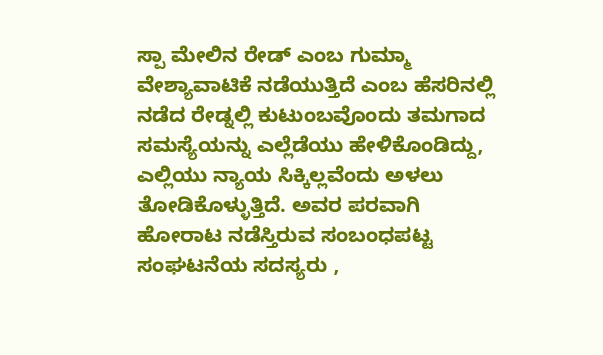ಸ್ಪಾ ಮೇಲಿನ ರೇಡ್ ಎಂಬ ಗುಮ್ಮಾ
ವೇಶ್ಯಾವಾಟಿಕೆ ನಡೆಯುತ್ತಿದೆ ಎಂಬ ಹೆಸರಿನಲ್ಲಿ ನಡೆದ ರೇಡ್ನಲ್ಲಿ ಕುಟುಂಬವೊಂದು ತಮಗಾದ ಸಮಸ್ಯೆಯನ್ನು ಎಲ್ಲೆಡೆಯು ಹೇಳಿಕೊಂಡಿದ್ದು, ಎಲ್ಲಿಯು ನ್ಯಾಯ ಸಿಕ್ಕಿಲ್ಲವೆಂದು ಅಳಲು ತೋಡಿಕೊಳ್ಳುತ್ತಿದೆ. ಅವರ ಪರವಾಗಿ ಹೋರಾಟ ನಡೆಸ್ತಿರುವ ಸಂಬಂಧಪಟ್ಟ ಸಂಘಟನೆಯ ಸದಸ್ಯರು ,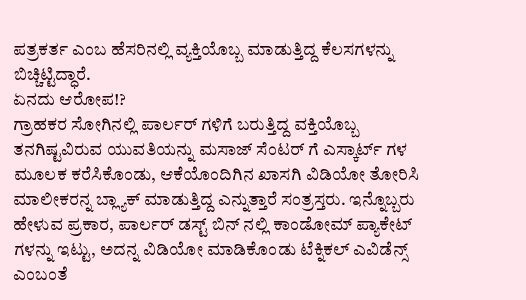ಪತ್ರಕರ್ತ ಎಂಬ ಹೆಸರಿನಲ್ಲಿ ವ್ಯಕ್ತಿಯೊಬ್ಬ ಮಾಡುತ್ತಿದ್ದ ಕೆಲಸಗಳನ್ನು ಬಿಚ್ಚಿಟ್ಟಿದ್ಧಾರೆ.
ಏನದು ಆರೋಪ!?
ಗ್ರಾಹಕರ ಸೋಗಿನಲ್ಲಿ ಪಾರ್ಲರ್ ಗಳಿಗೆ ಬರುತ್ತಿದ್ದ ವಕ್ತಿಯೊಬ್ಬ ತನಗಿಷ್ಟವಿರುವ ಯುವತಿಯನ್ನು ಮಸಾಜ್ ಸೆಂಟರ್ ಗೆ ಎಸ್ಕಾರ್ಟ್ ಗಳ ಮೂಲಕ ಕರೆಸಿಕೊಂಡು, ಆಕೆಯೊಂದಿಗಿನ ಖಾಸಗಿ ವಿಡಿಯೋ ತೋರಿಸಿ ಮಾಲೀಕರನ್ನ ಬ್ಲ್ಯಾಕ್ ಮಾಡುತ್ತಿದ್ದ ಎನ್ನುತ್ತಾರೆ ಸಂತ್ರಸ್ತರು. ಇನ್ನೊಬ್ಬರು ಹೇಳುವ ಪ್ರಕಾರ, ಪಾರ್ಲರ್ ಡಸ್ಟ್ ಬಿನ್ ನಲ್ಲಿ ಕಾಂಡೋಮ್ ಪ್ಯಾಕೇಟ್ ಗಳನ್ನು ಇಟ್ಟು, ಅದನ್ನ ವಿಡಿಯೋ ಮಾಡಿಕೊಂಡು ಟೆಕ್ನಿಕಲ್ ಎವಿಡೆನ್ಸ್ ಎಂಬಂತೆ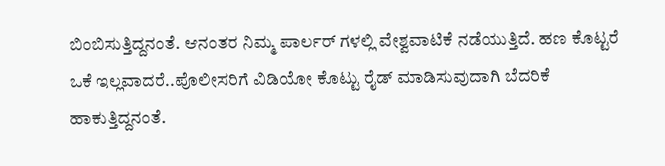ಬಿಂಬಿಸುತ್ತಿದ್ದನಂತೆ. ಆನಂತರ ನಿಮ್ಮ ಪಾರ್ಲರ್ ಗಳಲ್ಲಿ ವೇಶ್ವವಾಟಿಕೆ ನಡೆಯುತ್ತಿದೆ. ಹಣ ಕೊಟ್ಟರೆ ಒಕೆ ಇಲ್ಲವಾದರೆ..ಪೊಲೀಸರಿಗೆ ವಿಡಿಯೋ ಕೊಟ್ಟು ರೈಡ್ ಮಾಡಿಸುವುದಾಗಿ ಬೆದರಿಕೆ ಹಾಕುತ್ತಿದ್ದನಂತೆ.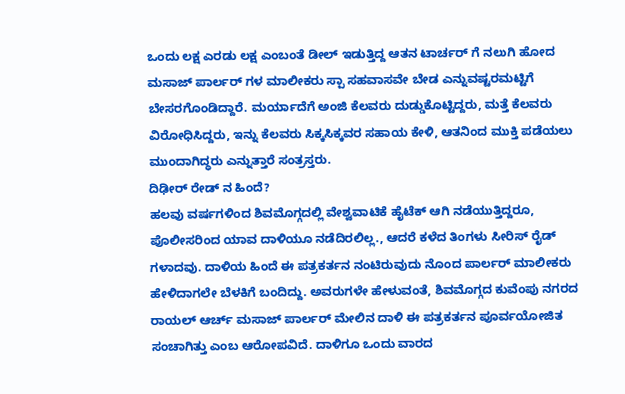ಒಂದು ಲಕ್ಷ ಎರಡು ಲಕ್ಷ ಎಂಬಂತೆ ಡೀಲ್ ಇಡುತ್ತಿದ್ದ ಆತನ ಟಾರ್ಚರ್ ಗೆ ನಲುಗಿ ಹೋದ ಮಸಾಜ್ ಪಾರ್ಲರ್ ಗಳ ಮಾಲೀಕರು ಸ್ಪಾ ಸಹವಾಸವೇ ಬೇಡ ಎನ್ನುವಷ್ಟರಮಟ್ಟಿಗೆ ಬೇಸರಗೊಂಡಿದ್ದಾರೆ. ಮರ್ಯಾದೆಗೆ ಅಂಜಿ ಕೆಲವರು ದುಡ್ಡುಕೊಟ್ಟಿದ್ದರು, ಮತ್ತೆ ಕೆಲವರು ವಿರೋಧಿಸಿದ್ದರು, ಇನ್ನು ಕೆಲವರು ಸಿಕ್ಕಸಿಕ್ಕವರ ಸಹಾಯ ಕೇಳಿ, ಆತನಿಂದ ಮುಕ್ತಿ ಪಡೆಯಲು ಮುಂದಾಗಿದ್ಧರು ಎನ್ನುತ್ತಾರೆ ಸಂತ್ರಸ್ತರು.
ದಿಢೀರ್ ರೇಡ್ ನ ಹಿಂದೆ?
ಹಲವು ವರ್ಷಗಳಿಂದ ಶಿವಮೊಗ್ಗದಲ್ಲಿ ವೇಶ್ವವಾಟಿಕೆ ಹೈಟೆಕ್ ಆಗಿ ನಡೆಯುತ್ತಿದ್ದರೂ, ಪೊಲೀಸರಿಂದ ಯಾವ ದಾಳಿಯೂ ನಡೆದಿರಲಿಲ್ಲ., ಆದರೆ ಕಳೆದ ತಿಂಗಳು ಸೀರಿಸ್ ರೈಡ್ ಗಳಾದವು. ದಾಳಿಯ ಹಿಂದೆ ಈ ಪತ್ರಕರ್ತನ ನಂಟಿರುವುದು ನೊಂದ ಪಾರ್ಲರ್ ಮಾಲೀಕರು ಹೇಳಿದಾಗಲೇ ಬೆಳಕಿಗೆ ಬಂದಿದ್ದು. ಅವರುಗಳೇ ಹೇಳುವಂತೆ, ಶಿವಮೊಗ್ಗದ ಕುವೆಂಪು ನಗರದ ರಾಯಲ್ ಆರ್ಚ್ ಮಸಾಜ್ ಪಾರ್ಲರ್ ಮೇಲಿನ ದಾಳಿ ಈ ಪತ್ರಕರ್ತನ ಪೂರ್ವಯೋಜಿತ ಸಂಚಾಗಿತ್ತು ಎಂಬ ಆರೋಪವಿದೆ. ದಾಳಿಗೂ ಒಂದು ವಾರದ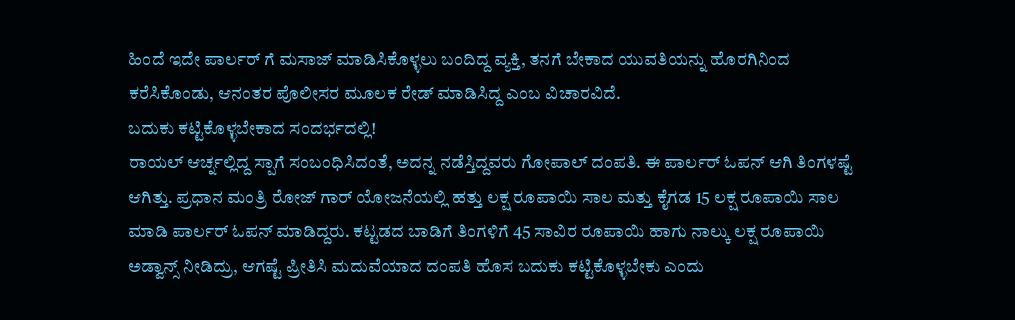ಹಿಂದೆ ಇದೇ ಪಾರ್ಲರ್ ಗೆ ಮಸಾಜ್ ಮಾಡಿಸಿಕೊಳ್ಳಲು ಬಂದಿದ್ದ ವ್ಯಕ್ತಿ, ತನಗೆ ಬೇಕಾದ ಯುವತಿಯನ್ನು ಹೊರಗಿನಿಂದ ಕರೆಸಿಕೊಂಡು, ಆನಂತರ ಪೊಲೀಸರ ಮೂಲಕ ರೇಡ್ ಮಾಡಿಸಿದ್ದ ಎಂಬ ವಿಚಾರವಿದೆ.
ಬದುಕು ಕಟ್ಟಿಕೊಳ್ಳಬೇಕಾದ ಸಂದರ್ಭದಲ್ಲಿ!
ರಾಯಲ್ ಆರ್ಚ್ನಲ್ಲಿದ್ದ ಸ್ಪಾಗೆ ಸಂಬಂಧಿಸಿದಂತೆ, ಅದನ್ನ ನಡೆಸ್ತಿದ್ದವರು ಗೋಪಾಲ್ ದಂಪತಿ. ಈ ಪಾರ್ಲರ್ ಓಪನ್ ಆಗಿ ತಿಂಗಳಷ್ಟೆ ಆಗಿತ್ತು. ಪ್ರಧಾನ ಮಂತ್ರಿ ರೋಜ್ ಗಾರ್ ಯೋಜನೆಯಲ್ಲಿ ಹತ್ತು ಲಕ್ಷ ರೂಪಾಯಿ ಸಾಲ ಮತ್ತು ಕೈಗಡ 15 ಲಕ್ಷ ರೂಪಾಯಿ ಸಾಲ ಮಾಡಿ ಪಾರ್ಲರ್ ಓಪನ್ ಮಾಡಿದ್ದರು. ಕಟ್ಟಡದ ಬಾಡಿಗೆ ತಿಂಗಳಿಗೆ 45 ಸಾವಿರ ರೂಪಾಯಿ ಹಾಗು ನಾಲ್ಕು ಲಕ್ಷ ರೂಪಾಯಿ ಅಡ್ವಾನ್ಸ್ ನೀಡಿದ್ರು, ಆಗಷ್ಟೆ ಪ್ರೀತಿಸಿ ಮದುವೆಯಾದ ದಂಪತಿ ಹೊಸ ಬದುಕು ಕಟ್ಟಿಕೊಳ್ಳಬೇಕು ಎಂದು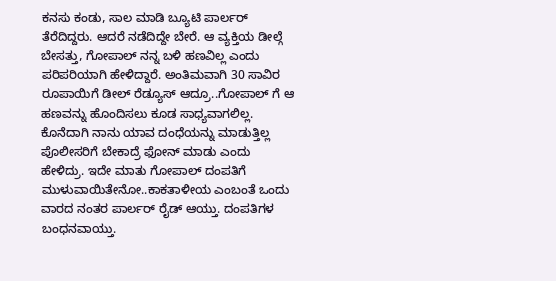ಕನಸು ಕಂಡು, ಸಾಲ ಮಾಡಿ ಬ್ಯೂಟಿ ಪಾರ್ಲರ್ ತೆರೆದಿದ್ದರು. ಆದರೆ ನಡೆದಿದ್ದೇ ಬೇರೆ. ಆ ವ್ಯಕ್ತಿಯ ಡೀಲ್ಗೆ ಬೇಸತ್ತು, ಗೋಪಾಲ್ ನನ್ನ ಬಳಿ ಹಣವಿಲ್ಲ ಎಂದು ಪರಿಪರಿಯಾಗಿ ಹೇಳಿದ್ದಾರೆ. ಅಂತಿಮವಾಗಿ 30 ಸಾವಿರ ರೂಪಾಯಿಗೆ ಡೀಲ್ ರೆಡ್ಯೂಸ್ ಆದ್ರೂ..ಗೋಪಾಲ್ ಗೆ ಆ ಹಣವನ್ನು ಹೊಂದಿಸಲು ಕೂಡ ಸಾಧ್ಯವಾಗಲಿಲ್ಲ. ಕೊನೆದಾಗಿ ನಾನು ಯಾವ ದಂಧೆಯನ್ನು ಮಾಡುತ್ತಿಲ್ಲ ಪೊಲೀಸರಿಗೆ ಬೇಕಾದ್ರೆ ಫೋನ್ ಮಾಡು ಎಂದು ಹೇಳಿದ್ರು. ಇದೇ ಮಾತು ಗೋಪಾಲ್ ದಂಪತಿಗೆ ಮುಳುವಾಯಿತೇನೋ..ಕಾಕತಾಳೀಯ ಎಂಬಂತೆ ಒಂದು ವಾರದ ನಂತರ ಪಾರ್ಲರ್ ರೈಡ್ ಆಯ್ತು. ದಂಪತಿಗಳ ಬಂಧನವಾಯ್ತು.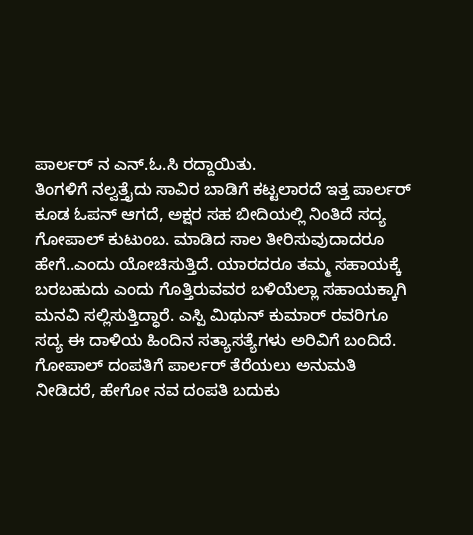ಪಾರ್ಲರ್ ನ ಎನ್.ಓ.ಸಿ ರದ್ದಾಯಿತು.
ತಿಂಗಳಿಗೆ ನಲ್ವತ್ತೈದು ಸಾವಿರ ಬಾಡಿಗೆ ಕಟ್ಟಲಾರದೆ ಇತ್ತ ಪಾರ್ಲರ್ ಕೂಡ ಓಪನ್ ಆಗದೆ, ಅಕ್ಷರ ಸಹ ಬೀದಿಯಲ್ಲಿ ನಿಂತಿದೆ ಸದ್ಯ ಗೋಪಾಲ್ ಕುಟುಂಬ. ಮಾಡಿದ ಸಾಲ ತೀರಿಸುವುದಾದರೂ ಹೇಗೆ..ಎಂದು ಯೋಚಿಸುತ್ತಿದೆ. ಯಾರದರೂ ತಮ್ಮ ಸಹಾಯಕ್ಕೆ ಬರಬಹುದು ಎಂದು ಗೊತ್ತಿರುವವರ ಬಳಿಯೆಲ್ಲಾ ಸಹಾಯಕ್ಕಾಗಿ ಮನವಿ ಸಲ್ಲಿಸುತ್ತಿದ್ಧಾರೆ. ಎಸ್ಪಿ ಮಿಥುನ್ ಕುಮಾರ್ ರವರಿಗೂ ಸದ್ಯ ಈ ದಾಳಿಯ ಹಿಂದಿನ ಸತ್ಯಾಸತ್ಯೆಗಳು ಅರಿವಿಗೆ ಬಂದಿದೆ. ಗೋಪಾಲ್ ದಂಪತಿಗೆ ಪಾರ್ಲರ್ ತೆರೆಯಲು ಅನುಮತಿ ನೀಡಿದರೆ, ಹೇಗೋ ನವ ದಂಪತಿ ಬದುಕು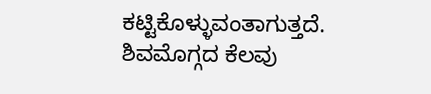ಕಟ್ಟಿಕೊಳ್ಳುವಂತಾಗುತ್ತದೆ. ಶಿವಮೊಗ್ಗದ ಕೆಲವು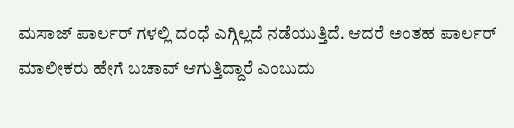ಮಸಾಜ್ ಪಾರ್ಲರ್ ಗಳಲ್ಲಿ ದಂಧೆ ಎಗ್ಗಿಲ್ಲದೆ ನಡೆಯುತ್ತಿದೆ. ಆದರೆ ಅಂತಹ ಪಾರ್ಲರ್ ಮಾಲೀಕರು ಹೇಗೆ ಬಚಾವ್ ಆಗುತ್ತಿದ್ದಾರೆ ಎಂಬುದು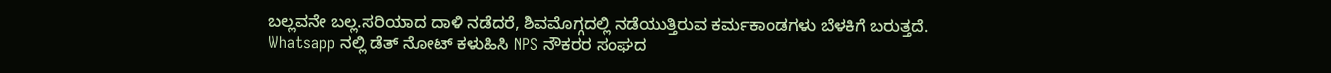ಬಲ್ಲವನೇ ಬಲ್ಲ.ಸರಿಯಾದ ದಾಳಿ ನಡೆದರೆ, ಶಿವಮೊಗ್ಗದಲ್ಲಿ ನಡೆಯುತ್ತಿರುವ ಕರ್ಮಕಾಂಡಗಳು ಬೆಳಕಿಗೆ ಬರುತ್ತದೆ.
Whatsapp ನಲ್ಲಿ ಡೆತ್ ನೋಟ್ ಕಳುಹಿಸಿ NPS ನೌಕರರ ಸಂಘದ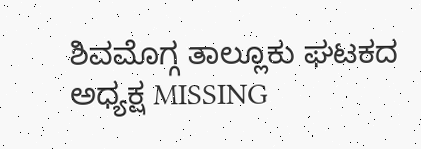ಶಿವಮೊಗ್ಗ ತಾಲ್ಲೂಕು ಘಟಕದ ಅಧ್ಯಕ್ಷ MISSING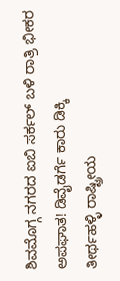ಶಿವಮೊಗ್ಗ ನಗರದ ಐಬಿ ಸರ್ಕಲ್ ಬಳಿ ರಾತ್ರಿ ಭೀಕರ ಅಪಘಾತ! ಡಿವೈಡರ್ಗೆ ಕಾರು ಡಿಕ್ಕಿ
ತೀರ್ಥಹಳ್ಳಿ ರಾಷ್ಟ್ರೀಯ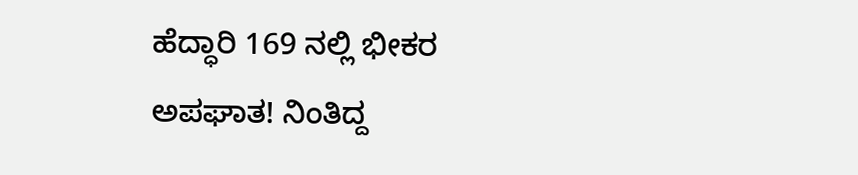ಹೆದ್ಧಾರಿ 169 ನಲ್ಲಿ ಭೀಕರ ಅಪಘಾತ! ನಿಂತಿದ್ದ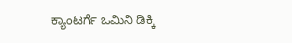ಕ್ಯಾಂಟರ್ಗೆ ಒಮಿನಿ ಡಿಕ್ಕಿ